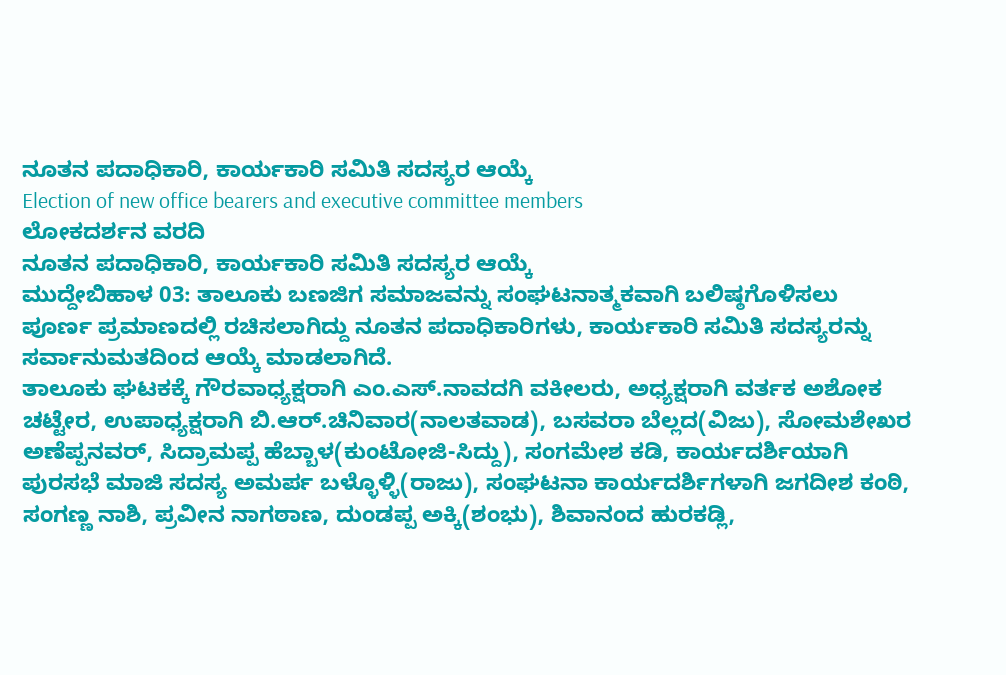ನೂತನ ಪದಾಧಿಕಾರಿ, ಕಾರ್ಯಕಾರಿ ಸಮಿತಿ ಸದಸ್ಯರ ಆಯ್ಕೆ
Election of new office bearers and executive committee members
ಲೋಕದರ್ಶನ ವರದಿ
ನೂತನ ಪದಾಧಿಕಾರಿ, ಕಾರ್ಯಕಾರಿ ಸಮಿತಿ ಸದಸ್ಯರ ಆಯ್ಕೆ
ಮುದ್ದೇಬಿಹಾಳ 03: ತಾಲೂಕು ಬಣಜಿಗ ಸಮಾಜವನ್ನು ಸಂಘಟನಾತ್ಮಕವಾಗಿ ಬಲಿಷ್ಠಗೊಳಿಸಲು ಪೂರ್ಣ ಪ್ರಮಾಣದಲ್ಲಿ ರಚಿಸಲಾಗಿದ್ದು ನೂತನ ಪದಾಧಿಕಾರಿಗಳು, ಕಾರ್ಯಕಾರಿ ಸಮಿತಿ ಸದಸ್ಯರನ್ನು ಸರ್ವಾನುಮತದಿಂದ ಆಯ್ಕೆ ಮಾಡಲಾಗಿದೆ.
ತಾಲೂಕು ಘಟಕಕ್ಕೆ ಗೌರವಾಧ್ಯಕ್ಷರಾಗಿ ಎಂ.ಎಸ್.ನಾವದಗಿ ವಕೀಲರು, ಅಧ್ಯಕ್ಷರಾಗಿ ವರ್ತಕ ಅಶೋಕ ಚಟ್ಟೇರ, ಉಪಾಧ್ಯಕ್ಷರಾಗಿ ಬಿ.ಆರ್.ಚಿನಿವಾರ(ನಾಲತವಾಡ), ಬಸವರಾ ಬೆಲ್ಲದ(ವಿಜು), ಸೋಮಶೇಖರ ಅಣೆಪ್ಪನವರ್, ಸಿದ್ರಾಮಪ್ಪ ಹೆಬ್ಬಾಳ(ಕುಂಟೋಜಿ-ಸಿದ್ದು), ಸಂಗಮೇಶ ಕಡಿ, ಕಾರ್ಯದರ್ಶಿಯಾಗಿ ಪುರಸಭೆ ಮಾಜಿ ಸದಸ್ಯ ಅಮರ್ಪ ಬಳ್ಳೊಳ್ಳಿ(ರಾಜು), ಸಂಘಟನಾ ಕಾರ್ಯದರ್ಶಿಗಳಾಗಿ ಜಗದೀಶ ಕಂಠಿ, ಸಂಗಣ್ಣ ನಾಶಿ, ಪ್ರವೀನ ನಾಗಠಾಣ, ದುಂಡಪ್ಪ ಅಕ್ಕಿ(ಶಂಭು), ಶಿವಾನಂದ ಹುರಕಡ್ಲಿ,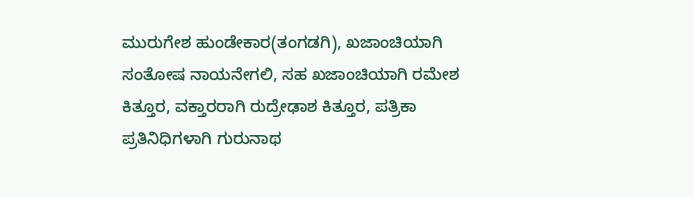ಮುರುಗೇಶ ಹುಂಡೇಕಾರ(ತಂಗಡಗಿ), ಖಜಾಂಚಿಯಾಗಿ ಸಂತೋಷ ನಾಯನೇಗಲಿ, ಸಹ ಖಜಾಂಚಿಯಾಗಿ ರಮೇಶ ಕಿತ್ತೂರ, ವಕ್ತಾರರಾಗಿ ರುದ್ರೇಢಾಶ ಕಿತ್ತೂರ, ಪತ್ರಿಕಾ ಪ್ರತಿನಿಧಿಗಳಾಗಿ ಗುರುನಾಥ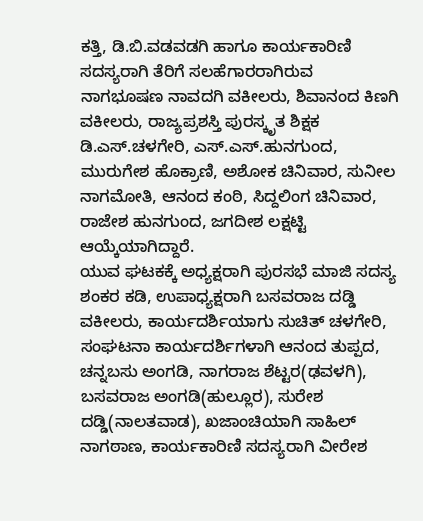ಕತ್ತಿ, ಡಿ.ಬಿ.ವಡವಡಗಿ ಹಾಗೂ ಕಾರ್ಯಕಾರಿಣಿ ಸದಸ್ಯರಾಗಿ ತೆರಿಗೆ ಸಲಹೆಗಾರರಾಗಿರುವ ನಾಗಭೂಷಣ ನಾವದಗಿ ವಕೀಲರು, ಶಿವಾನಂದ ಕಿಣಗಿ ವಕೀಲರು, ರಾಜ್ಯಪ್ರಶಸ್ತಿ ಪುರಸ್ಕೃತ ಶಿಕ್ಷಕ ಡಿ.ಎಸ್.ಚಳಗೇರಿ, ಎಸ್.ಎಸ್.ಹುನಗುಂದ, ಮುರುಗೇಶ ಹೊಕ್ರಾಣಿ, ಅಶೋಕ ಚಿನಿವಾರ, ಸುನೀಲ ನಾಗಮೋತಿ, ಆನಂದ ಕಂಠಿ, ಸಿದ್ದಲಿಂಗ ಚಿನಿವಾರ, ರಾಜೇಶ ಹುನಗುಂದ, ಜಗದೀಶ ಲಕ್ಷಟ್ಟಿ ಆಯ್ಕೆಯಾಗಿದ್ದಾರೆ.
ಯುವ ಘಟಕಕ್ಕೆ ಅಧ್ಯಕ್ಷರಾಗಿ ಪುರಸಭೆ ಮಾಜಿ ಸದಸ್ಯ ಶಂಕರ ಕಡಿ, ಉಪಾಧ್ಯಕ್ಷರಾಗಿ ಬಸವರಾಜ ದಡ್ಡಿ ವಕೀಲರು, ಕಾರ್ಯದರ್ಶಿಯಾಗು ಸುಚಿತ್ ಚಳಗೇರಿ, ಸಂಘಟನಾ ಕಾರ್ಯದರ್ಶಿಗಳಾಗಿ ಆನಂದ ತುಪ್ಪದ, ಚನ್ನಬಸು ಅಂಗಡಿ, ನಾಗರಾಜ ಶೆಟ್ಟರ(ಢವಳಗಿ), ಬಸವರಾಜ ಅಂಗಡಿ(ಹುಲ್ಲೂರ), ಸುರೇಶ ದಡ್ಡಿ(ನಾಲತವಾಡ), ಖಜಾಂಚಿಯಾಗಿ ಸಾಹಿಲ್ ನಾಗಠಾಣ, ಕಾರ್ಯಕಾರಿಣಿ ಸದಸ್ಯರಾಗಿ ವೀರೇಶ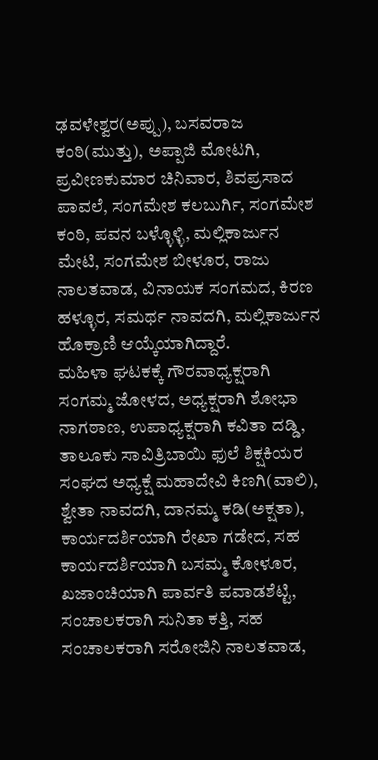ಢವಳೇಶ್ವರ(ಅಪ್ಪು), ಬಸವರಾಜ ಕಂಠಿ(ಮುತ್ತು), ಅಪ್ಪಾಜಿ ಮೋಟಗಿ, ಪ್ರವೀಣಕುಮಾರ ಚಿನಿವಾರ, ಶಿವಪ್ರಸಾದ ಪಾವಲೆ, ಸಂಗಮೇಶ ಕಲಬುರ್ಗಿ, ಸಂಗಮೇಶ ಕಂಠಿ, ಪವನ ಬಳ್ಳೊಳ್ಳಿ, ಮಲ್ಲಿಕಾರ್ಜುನ ಮೇಟಿ, ಸಂಗಮೇಶ ಬೀಳೂರ, ರಾಜು ನಾಲತವಾಡ, ವಿನಾಯಕ ಸಂಗಮದ, ಕಿರಣ ಹಳ್ಳೂರ, ಸಮರ್ಥ ನಾವದಗಿ, ಮಲ್ಲಿಕಾರ್ಜುನ ಹೊಕ್ರಾಣಿ ಆಯ್ಕೆಯಾಗಿದ್ದಾರೆ.
ಮಹಿಳಾ ಘಟಕಕ್ಕೆ ಗೌರವಾಧ್ಯಕ್ಷರಾಗಿ ಸಂಗಮ್ಮ ಜೋಳದ, ಅಧ್ಯಕ್ಷರಾಗಿ ಶೋಭಾ ನಾಗಠಾಣ, ಉಪಾಧ್ಯಕ್ಷರಾಗಿ ಕವಿತಾ ದಡ್ಡಿ, ತಾಲೂಕು ಸಾವಿತ್ರಿಬಾಯಿ ಫುಲೆ ಶಿಕ್ಷಕಿಯರ ಸಂಘದ ಅಧ್ಯಕ್ಷೆ ಮಹಾದೇವಿ ಕಿಣಗಿ(ವಾಲಿ), ಶ್ವೇತಾ ನಾವದಗಿ, ದಾನಮ್ಮ ಕಡಿ(ಅಕ್ಷತಾ), ಕಾರ್ಯದರ್ಶಿಯಾಗಿ ರೇಖಾ ಗಡೇದ, ಸಹ ಕಾರ್ಯದರ್ಶಿಯಾಗಿ ಬಸಮ್ಮ ಕೋಳೂರ, ಖಜಾಂಚಿಯಾಗಿ ಪಾರ್ವತಿ ಪವಾಡಶೆಟ್ಟಿ, ಸಂಚಾಲಕರಾಗಿ ಸುನಿತಾ ಕತ್ತಿ, ಸಹ ಸಂಚಾಲಕರಾಗಿ ಸರೋಜಿನಿ ನಾಲತವಾಡ,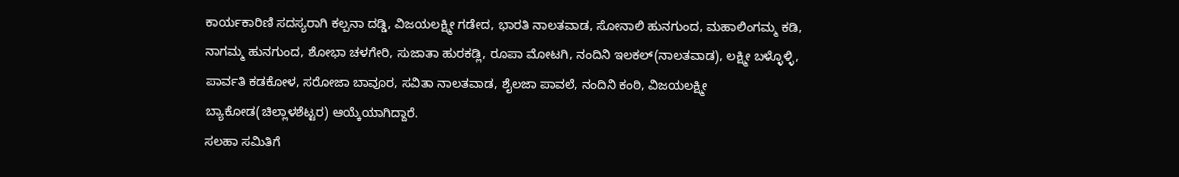ಕಾರ್ಯಕಾರಿಣಿ ಸದಸ್ಯರಾಗಿ ಕಲ್ಪನಾ ದಡ್ಡಿ, ವಿಜಯಲಕ್ಷ್ಮೀ ಗಡೇದ, ಭಾರತಿ ನಾಲತವಾಡ, ಸೋನಾಲಿ ಹುನಗುಂದ, ಮಹಾಲಿಂಗಮ್ಮ ಕಡಿ, ನಾಗಮ್ಮ ಹುನಗುಂದ, ಶೋಭಾ ಚಳಗೇರಿ, ಸುಜಾತಾ ಹುರಕಡ್ಲಿ, ರೂಪಾ ಮೋಟಗಿ, ನಂದಿನಿ ಇಲಕಲ್(ನಾಲತವಾಡ), ಲಕ್ಷ್ಮೀ ಬಳ್ಳೊಳ್ಳಿ, ಪಾರ್ವತಿ ಕಡಕೋಳ, ಸರೋಜಾ ಬಾವೂರ, ಸವಿತಾ ನಾಲತವಾಡ, ಶೈಲಜಾ ಪಾವಲೆ, ನಂದಿನಿ ಕಂಠಿ, ವಿಜಯಲಕ್ಷ್ಮೀ ಬ್ಯಾಕೋಡ(ಚಿಲ್ಲಾಳಶೆಟ್ಟರ) ಆಯ್ಕೆಯಾಗಿದ್ದಾರೆ.
ಸಲಹಾ ಸಮಿತಿಗೆ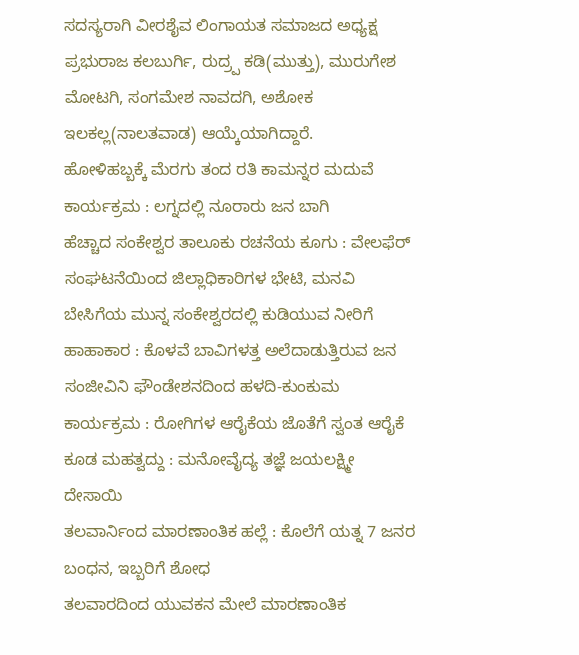ಸದಸ್ಯರಾಗಿ ವೀರಶೈವ ಲಿಂಗಾಯತ ಸಮಾಜದ ಅಧ್ಯಕ್ಷ ಪ್ರಭುರಾಜ ಕಲಬುರ್ಗಿ, ರುದ್ರ್ಪ ಕಡಿ(ಮುತ್ತು), ಮುರುಗೇಶ ಮೋಟಗಿ, ಸಂಗಮೇಶ ನಾವದಗಿ, ಅಶೋಕ ಇಲಕಲ್ಲ(ನಾಲತವಾಡ) ಆಯ್ಕೆಯಾಗಿದ್ದಾರೆ.
ಹೋಳಿಹಬ್ಬಕ್ಕೆ ಮೆರಗು ತಂದ ರತಿ ಕಾಮನ್ನರ ಮದುವೆ ಕಾರ್ಯಕ್ರಮ : ಲಗ್ನದಲ್ಲಿ ನೂರಾರು ಜನ ಬಾಗಿ
ಹೆಚ್ಚಾದ ಸಂಕೇಶ್ವರ ತಾಲೂಕು ರಚನೆಯ ಕೂಗು : ವೇಲಫೆರ್ ಸಂಘಟನೆಯಿಂದ ಜಿಲ್ಲಾಧಿಕಾರಿಗಳ ಭೇಟಿ, ಮನವಿ
ಬೇಸಿಗೆಯ ಮುನ್ನ ಸಂಕೇಶ್ವರದಲ್ಲಿ ಕುಡಿಯುವ ನೀರಿಗೆ ಹಾಹಾಕಾರ : ಕೊಳವೆ ಬಾವಿಗಳತ್ತ ಅಲೆದಾಡುತ್ತಿರುವ ಜನ
ಸಂಜೀವಿನಿ ಫೌಂಡೇಶನದಿಂದ ಹಳದಿ-ಕುಂಕುಮ ಕಾರ್ಯಕ್ರಮ : ರೋಗಿಗಳ ಆರೈಕೆಯ ಜೊತೆಗೆ ಸ್ವಂತ ಆರೈಕೆ ಕೂಡ ಮಹತ್ವದ್ದು : ಮನೋವೈದ್ಯ ತಜ್ಞೆ ಜಯಲಕ್ಷ್ಮೀ ದೇಸಾಯಿ
ತಲವಾರ್ನಿಂದ ಮಾರಣಾಂತಿಕ ಹಲ್ಲೆ : ಕೊಲೆಗೆ ಯತ್ನ 7 ಜನರ ಬಂಧನ, ಇಬ್ಬರಿಗೆ ಶೋಧ
ತಲವಾರದಿಂದ ಯುವಕನ ಮೇಲೆ ಮಾರಣಾಂತಿಕ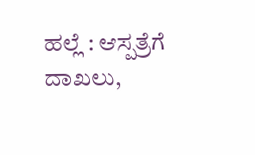ಹಲ್ಲೆ : ಆಸ್ಪತ್ರೆಗೆ ದಾಖಲು,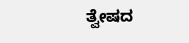ತ್ವೇಷದ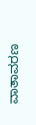ವಾತಾವರಣ